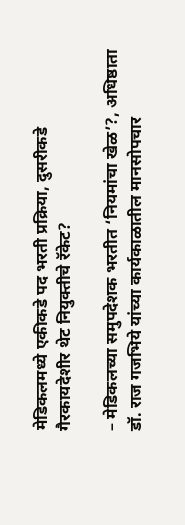मेडिकलमध्ये एकीकडे पद भरती प्रक्रिया, दुसरीकडे गैरकायदेशीर थेट नियुक्तीचे रॅकेट?

– मेडिकलच्या समुपदेशक भरतीत ‘नियमांचा खेळ’?, अधिष्ठाता डॉ. राज गजभिये यांच्या कार्यकाळातील मानसोपचार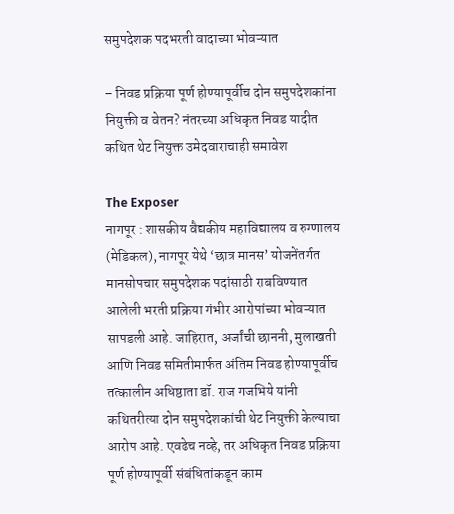समुपदेशक पदभरती वादाच्या भोवऱ्यात

– निवड प्रक्रिया पूर्ण होण्यापूर्वीच दोन समुपदेशकांना नियुक्ती व वेतन? नंतरच्या अधिकृत निवड यादीत कथित थेट नियुक्त उमेदवाराचाही समावेश

The Exposer
नागपूर : शासकीय वैद्यकीय महाविद्यालय व रुग्णालय (मेडिकल), नागपूर येथे ‘छात्र मानस’ योजनेंतर्गत मानसोपचार समुपदेशक पदांसाठी राबविण्यात आलेली भरती प्रक्रिया गंभीर आरोपांच्या भोवऱ्यात सापडली आहे. जाहिरात, अर्जांची छाननी, मुलाखती आणि निवड समितीमार्फत अंतिम निवड होण्यापूर्वीच तत्कालीन अधिष्ठाता डॉ. राज गजभिये यांनी कथितरीत्या दोन समुपदेशकांची थेट नियुक्ती केल्याचा आरोप आहे. एवढेच नव्हे, तर अधिकृत निवड प्रक्रिया पूर्ण होण्यापूर्वी संबंधितांकडून काम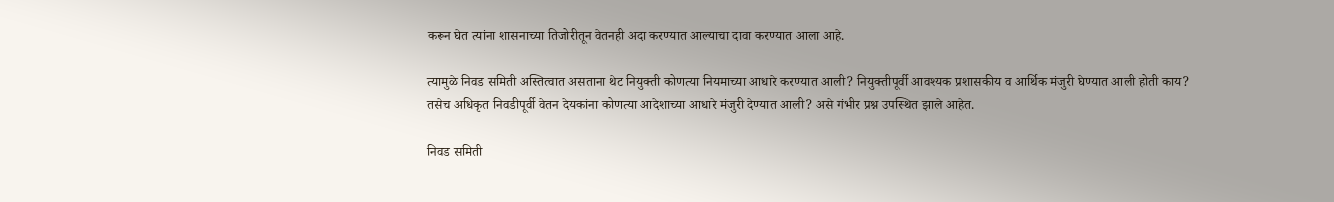करून घेत त्यांना शासनाच्या तिजोरीतून वेतनही अदा करण्यात आल्याचा दावा करण्यात आला आहे.

त्यामुळे निवड समिती अस्तित्वात असताना थेट नियुक्ती कोणत्या नियमाच्या आधारे करण्यात आली? नियुक्तीपूर्वी आवश्यक प्रशासकीय व आर्थिक मंजुरी घेण्यात आली होती काय? तसेच अधिकृत निवडीपूर्वी वेतन देयकांना कोणत्या आदेशाच्या आधारे मंजुरी देण्यात आली? असे गंभीर प्रश्न उपस्थित झाले आहेत.

निवड समिती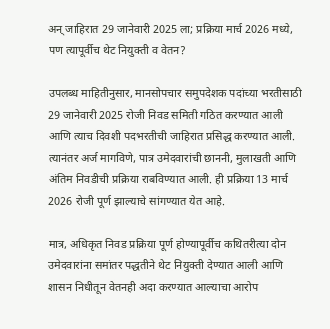अन् जाहिरात 29 जानेवारी 2025 ला; प्रक्रिया मार्च 2026 मध्ये, पण त्यापूर्वीच थेट नियुक्ती व वेतन?

उपलब्ध माहितीनुसार, मानसोपचार समुपदेशक पदांच्या भरतीसाठी 29 जानेवारी 2025 रोजी निवड समिती गठित करण्यात आली आणि त्याच दिवशी पदभरतीची जाहिरात प्रसिद्ध करण्यात आली. त्यानंतर अर्ज मागविणे, पात्र उमेदवारांची छाननी, मुलाखती आणि अंतिम निवडीची प्रक्रिया राबविण्यात आली. ही प्रक्रिया 13 मार्च 2026 रोजी पूर्ण झाल्याचे सांगण्यात येत आहे.

मात्र, अधिकृत निवड प्रक्रिया पूर्ण होण्यापूर्वीच कथितरीत्या दोन उमेदवारांना समांतर पद्धतीने थेट नियुक्ती देण्यात आली आणि शासन निधीतून वेतनही अदा करण्यात आल्याचा आरोप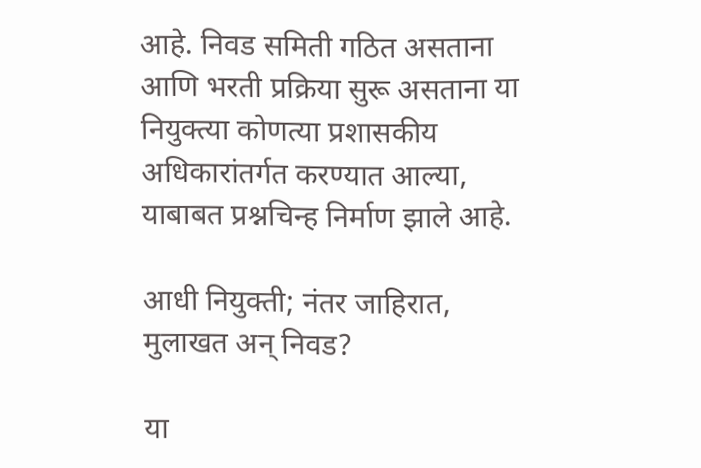आहे. निवड समिती गठित असताना आणि भरती प्रक्रिया सुरू असताना या नियुक्त्या कोणत्या प्रशासकीय अधिकारांतर्गत करण्यात आल्या, याबाबत प्रश्नचिन्ह निर्माण झाले आहे.

आधी नियुक्ती; नंतर जाहिरात, मुलाखत अन् निवड?

या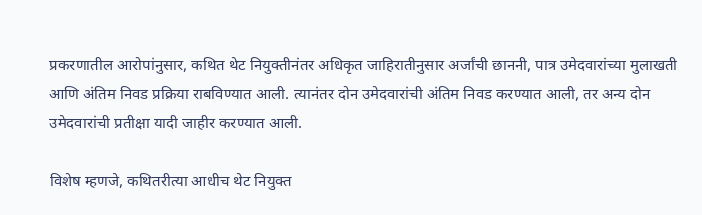प्रकरणातील आरोपांनुसार, कथित थेट नियुक्तीनंतर अधिकृत जाहिरातीनुसार अर्जांची छाननी, पात्र उमेदवारांच्या मुलाखती आणि अंतिम निवड प्रक्रिया राबविण्यात आली. त्यानंतर दोन उमेदवारांची अंतिम निवड करण्यात आली, तर अन्य दोन उमेदवारांची प्रतीक्षा यादी जाहीर करण्यात आली.

विशेष म्हणजे, कथितरीत्या आधीच थेट नियुक्त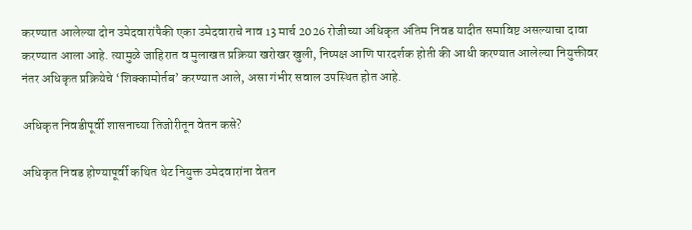करण्यात आलेल्या दोन उमेदवारांपैकी एका उमेदवाराचे नाव 13 मार्च 2026 रोजीच्या अधिकृत अंतिम निवड यादीत समाविष्ट असल्याचा दावा करण्यात आला आहे. त्यामुळे जाहिरात व मुलाखत प्रक्रिया खरोखर खुली, निष्पक्ष आणि पारदर्शक होती की आधी करण्यात आलेल्या नियुक्तीवर नंतर अधिकृत प्रक्रियेचे ‘शिक्कामोर्तब’ करण्यात आले, असा गंभीर सवाल उपस्थित होत आहे.

अधिकृत निवडीपूर्वी शासनाच्या तिजोरीतून वेतन कसे?

अधिकृत निवड होण्यापूर्वी कथित थेट नियुक्त उमेदवारांना वेतन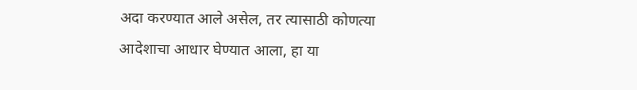अदा करण्यात आले असेल, तर त्यासाठी कोणत्या आदेशाचा आधार घेण्यात आला, हा या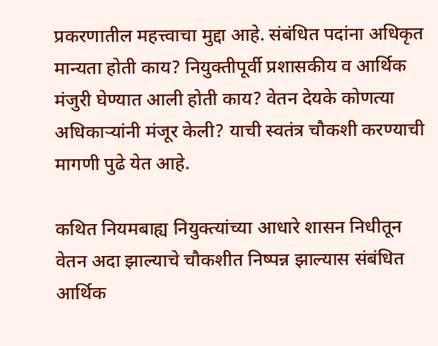प्रकरणातील महत्त्वाचा मुद्दा आहे. संबंधित पदांना अधिकृत मान्यता होती काय? नियुक्तीपूर्वी प्रशासकीय व आर्थिक मंजुरी घेण्यात आली होती काय? वेतन देयके कोणत्या अधिकाऱ्यांनी मंजूर केली? याची स्वतंत्र चौकशी करण्याची मागणी पुढे येत आहे.

कथित नियमबाह्य नियुक्त्यांच्या आधारे शासन निधीतून वेतन अदा झाल्याचे चौकशीत निष्पन्न झाल्यास संबंधित आर्थिक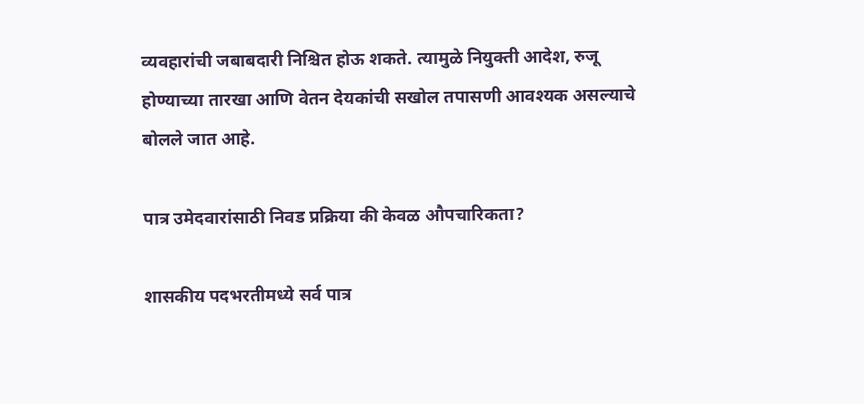व्यवहारांची जबाबदारी निश्चित होऊ शकते. त्यामुळे नियुक्ती आदेश, रुजू होण्याच्या तारखा आणि वेतन देयकांची सखोल तपासणी आवश्यक असल्याचे बोलले जात आहे.

पात्र उमेदवारांसाठी निवड प्रक्रिया की केवळ औपचारिकता?

शासकीय पदभरतीमध्ये सर्व पात्र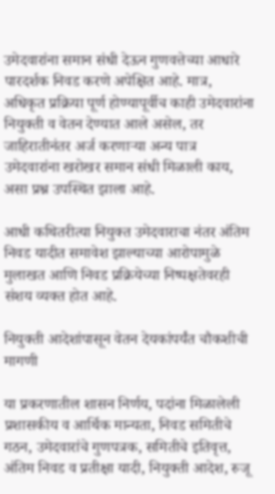उमेदवारांना समान संधी देऊन गुणवत्तेच्या आधारे पारदर्शक निवड करणे अपेक्षित आहे. मात्र, अधिकृत प्रक्रिया पूर्ण होण्यापूर्वीच काही उमेदवारांना नियुक्ती व वेतन देण्यात आले असेल, तर जाहिरातीनंतर अर्ज करणाऱ्या अन्य पात्र उमेदवारांना खरोखर समान संधी मिळाली काय, असा प्रश्न उपस्थित झाला आहे.

आधी कथितरीत्या नियुक्त उमेदवाराचा नंतर अंतिम निवड यादीत समावेश झाल्याच्या आरोपामुळे मुलाखत आणि निवड प्रक्रियेच्या निष्पक्षतेवरही संशय व्यक्त होत आहे.

नियुक्ती आदेशांपासून वेतन देयकांपर्यंत चौकशीची मागणी

या प्रकरणातील शासन निर्णय, पदांना मिळालेली प्रशासकीय व आर्थिक मान्यता, निवड समितीचे गठन, उमेदवारांचे गुणपत्रक, समितीचे इतिवृत्त, अंतिम निवड व प्रतीक्षा यादी, नियुक्ती आदेश, रुजू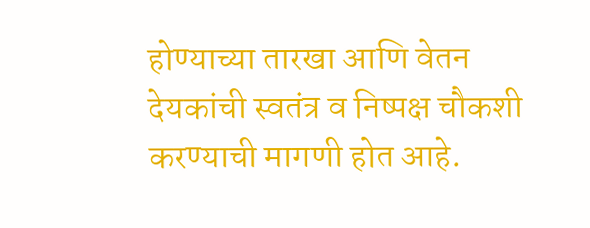होण्याच्या तारखा आणि वेतन देयकांची स्वतंत्र व निष्पक्ष चौकशी करण्याची मागणी होत आहे.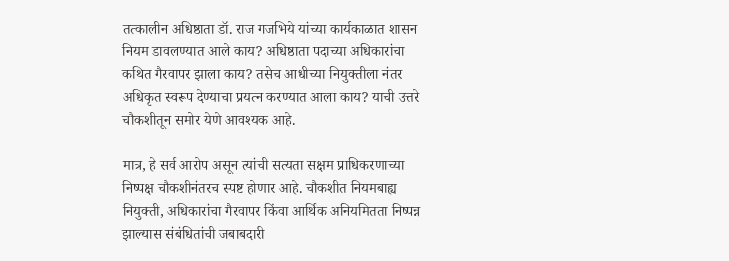तत्कालीन अधिष्ठाता डॉ. राज गजभिये यांच्या कार्यकाळात शासन नियम डावलण्यात आले काय? अधिष्ठाता पदाच्या अधिकारांचा कथित गैरवापर झाला काय? तसेच आधीच्या नियुक्तीला नंतर अधिकृत स्वरूप देण्याचा प्रयत्न करण्यात आला काय? याची उत्तरे चौकशीतून समोर येणे आवश्यक आहे.

मात्र, हे सर्व आरोप असून त्यांची सत्यता सक्षम प्राधिकरणाच्या निष्पक्ष चौकशीनंतरच स्पष्ट होणार आहे. चौकशीत नियमबाह्य नियुक्ती, अधिकारांचा गैरवापर किंवा आर्थिक अनियमितता निष्पन्न झाल्यास संबंधितांची जबाबदारी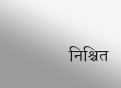निश्चित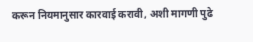करून नियमानुसार कारवाई करावी, अशी मागणी पुढे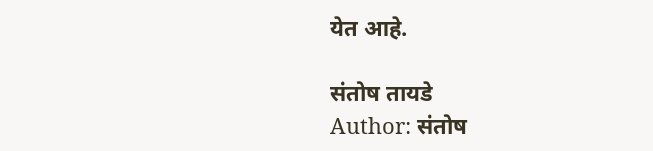येत आहे.

संतोष तायडे
Author: संतोष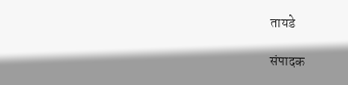तायडे

संपादक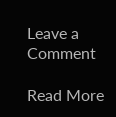Leave a Comment

Read More